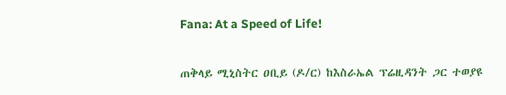Fana: At a Speed of Life!

ጠቅላይ ሚኒስትር ዐቢይ (ዶ/ር) ከእስራኤል ፕሬዚዳንት ጋር ተወያዩ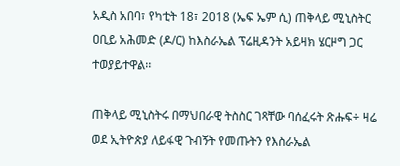አዲስ አበባ፣ የካቲት 18፣ 2018 (ኤፍ ኤም ሲ) ጠቅላይ ሚኒስትር ዐቢይ አሕመድ (ዶ/ር) ከእስራኤል ፕሬዚዳንት አይዛክ ሄርዞግ ጋር ተወያይተዋል፡፡

ጠቅላይ ሚኒስትሩ በማህበራዊ ትስስር ገጻቸው ባሰፈሩት ጽሑፍ÷ ዛሬ ወደ ኢትዮጵያ ለይፋዊ ጉብኝት የመጡትን የእስራኤል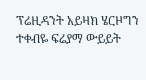ፕሬዚዳንት አይዛክ ሄርዞግን ተቀብዬ ፍሬያማ ውይይት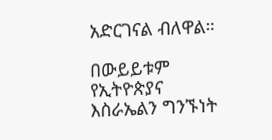አድርገናል ብለዋል።

በውይይቱም የኢትዮጵያና እስራኤልን ግንኙነት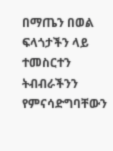በማጤን በወል ፍላጎታችን ላይ ተመስርተን ትብብራችንን የምናሳድግባቸውን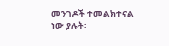መንገዶች ተመልክተናል ነው ያሉት፡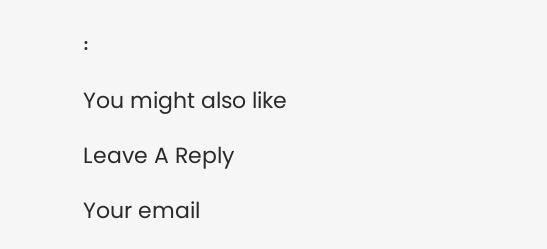፡

You might also like

Leave A Reply

Your email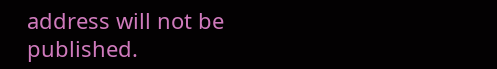address will not be published.